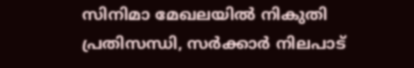സിനിമാ മേഖലയിൽ നികുതി പ്രതിസന്ധി, സർക്കാർ നിലപാട്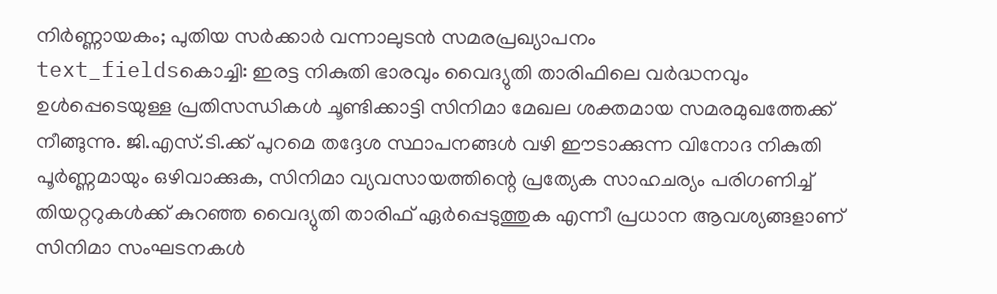നിർണ്ണായകം; പുതിയ സർക്കാർ വന്നാലുടൻ സമരപ്രഖ്യാപനം
text_fieldsകൊച്ചി: ഇരട്ട നികുതി ഭാരവും വൈദ്യുതി താരിഫിലെ വർദ്ധനവും ഉൾപ്പെടെയുള്ള പ്രതിസന്ധികൾ ചൂണ്ടിക്കാട്ടി സിനിമാ മേഖല ശക്തമായ സമരമുഖത്തേക്ക് നീങ്ങുന്നു. ജി.എസ്.ടി.ക്ക് പുറമെ തദ്ദേശ സ്ഥാപനങ്ങൾ വഴി ഈടാക്കുന്ന വിനോദ നികുതി പൂർണ്ണമായും ഒഴിവാക്കുക, സിനിമാ വ്യവസായത്തിന്റെ പ്രത്യേക സാഹചര്യം പരിഗണിച്ച് തിയറ്ററുകൾക്ക് കുറഞ്ഞ വൈദ്യുതി താരിഫ് ഏർപ്പെടുത്തുക എന്നീ പ്രധാന ആവശ്യങ്ങളാണ് സിനിമാ സംഘടനകൾ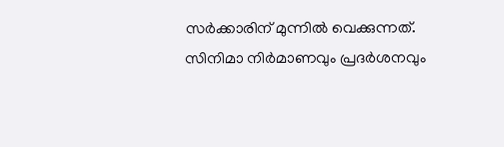സർക്കാരിന് മുന്നിൽ വെക്കുന്നത്.
സിനിമാ നിർമാണവും പ്രദർശനവും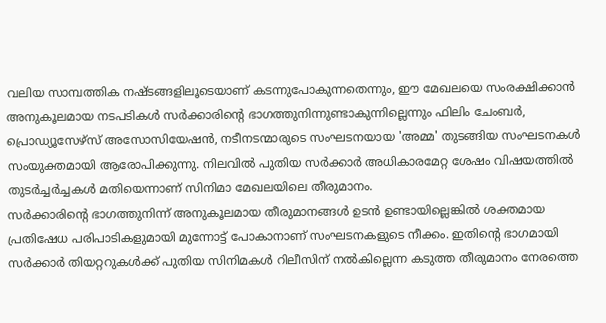വലിയ സാമ്പത്തിക നഷ്ടങ്ങളിലൂടെയാണ് കടന്നുപോകുന്നതെന്നും, ഈ മേഖലയെ സംരക്ഷിക്കാൻ അനുകൂലമായ നടപടികൾ സർക്കാരിന്റെ ഭാഗത്തുനിന്നുണ്ടാകുന്നില്ലെന്നും ഫിലിം ചേംബർ, പ്രൊഡ്യൂസേഴ്സ് അസോസിയേഷൻ, നടീനടന്മാരുടെ സംഘടനയായ 'അമ്മ' തുടങ്ങിയ സംഘടനകൾ സംയുക്തമായി ആരോപിക്കുന്നു. നിലവിൽ പുതിയ സർക്കാർ അധികാരമേറ്റ ശേഷം വിഷയത്തിൽ തുടർച്ചർച്ചകൾ മതിയെന്നാണ് സിനിമാ മേഖലയിലെ തീരുമാനം.
സർക്കാരിന്റെ ഭാഗത്തുനിന്ന് അനുകൂലമായ തീരുമാനങ്ങൾ ഉടൻ ഉണ്ടായില്ലെങ്കിൽ ശക്തമായ പ്രതിഷേധ പരിപാടികളുമായി മുന്നോട്ട് പോകാനാണ് സംഘടനകളുടെ നീക്കം. ഇതിന്റെ ഭാഗമായി സർക്കാർ തിയറ്ററുകൾക്ക് പുതിയ സിനിമകൾ റിലീസിന് നൽകില്ലെന്ന കടുത്ത തീരുമാനം നേരത്തെ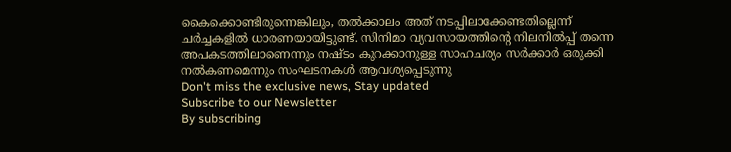കൈക്കൊണ്ടിരുന്നെങ്കിലും, തൽക്കാലം അത് നടപ്പിലാക്കേണ്ടതില്ലെന്ന് ചർച്ചകളിൽ ധാരണയായിട്ടുണ്ട്. സിനിമാ വ്യവസായത്തിന്റെ നിലനിൽപ്പ് തന്നെ അപകടത്തിലാണെന്നും നഷ്ടം കുറക്കാനുള്ള സാഹചര്യം സർക്കാർ ഒരുക്കി നൽകണമെന്നും സംഘടനകൾ ആവശ്യപ്പെടുന്നു
Don't miss the exclusive news, Stay updated
Subscribe to our Newsletter
By subscribing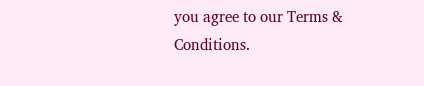you agree to our Terms & Conditions.